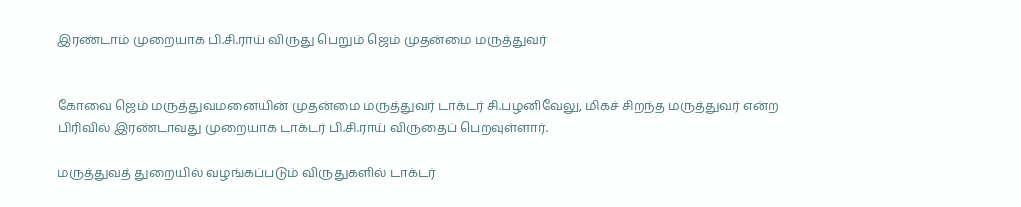இரண்டாம் முறையாக பி.சி.ராய் விருது பெறும் ஜெம் முதன்மை மருத்துவர்


கோவை ஜெம் மருத்துவமனையின் முதன்மை மருத்துவர் டாக்டர் சி.பழனிவேலு, மிகச் சிறந்த மருத்துவர் என்ற பிரிவில் இரண்டாவது முறையாக டாக்டர் பி.சி.ராய் விருதைப் பெறவுள்ளார்.

மருத்துவத் துறையில் வழங்கப்படும் விருதுகளில் டாக்டர்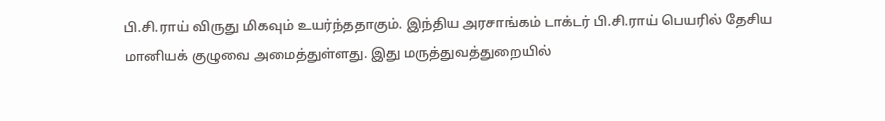பி.சி.ராய் விருது மிகவும் உயர்ந்ததாகும். இந்திய அரசாங்கம் டாக்டர் பி.சி.ராய் பெயரில் தேசிய மானியக் குழுவை அமைத்துள்ளது. இது மருத்துவத்துறையில்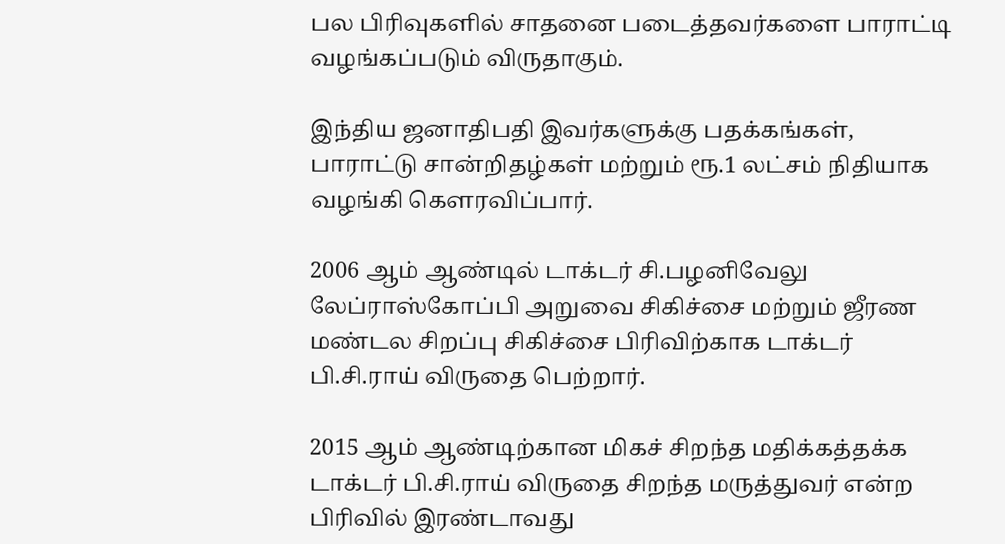பல பிரிவுகளில் சாதனை படைத்தவர்களை பாராட்டி வழங்கப்படும் விருதாகும்.

இந்திய ஜனாதிபதி இவர்களுக்கு பதக்கங்கள், பாராட்டு சான்றிதழ்கள் மற்றும் ரூ.1 லட்சம் நிதியாக வழங்கி கௌரவிப்பார்.

2006 ஆம் ஆண்டில் டாக்டர் சி.பழனிவேலு லேப்ராஸ்கோப்பி அறுவை சிகிச்சை மற்றும் ஜீரண மண்டல சிறப்பு சிகிச்சை பிரிவிற்காக டாக்டர் பி.சி.ராய் விருதை பெற்றார்.

2015 ஆம் ஆண்டிற்கான மிகச் சிறந்த மதிக்கத்தக்க டாக்டர் பி.சி.ராய் விருதை சிறந்த மருத்துவர் என்ற பிரிவில் இரண்டாவது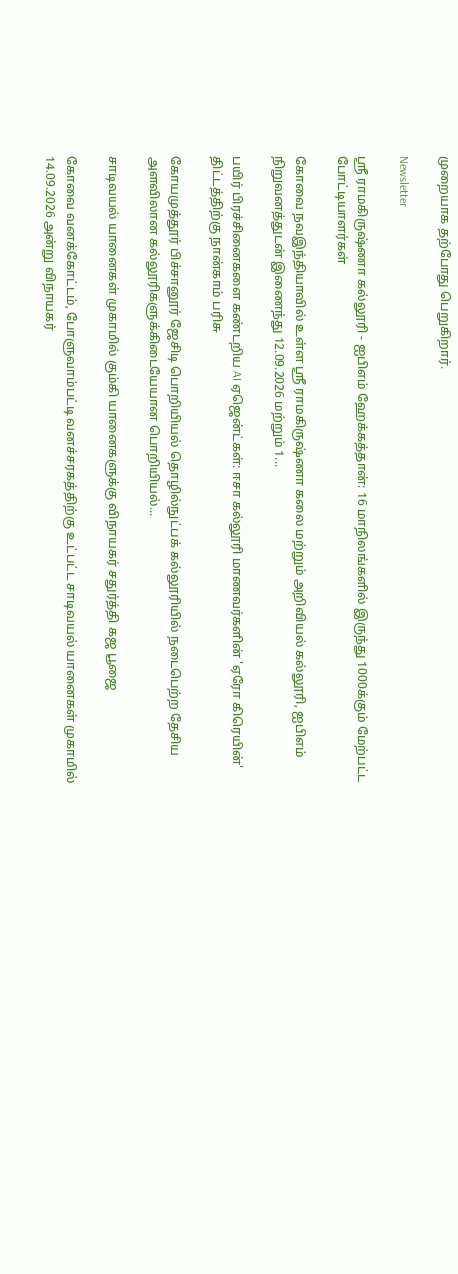முறையாக தற்போது பெறுகிறார்.

Newsletter

ஸ்ரீ ராமகிருஷ்ணா கல்லூரி - ஐபிஎம் ஹேக்கத்தான்: 16 மாநிலங்களில் இருந்து 1000க்கும் மேற்பட்ட போட்டியாளர்கள்

கோவை நவஇந்தியாவில் உள்ள ஸ்ரீ ராமகிருஷ்ணா கலை மற்றும் அறிவியல் கல்லூரி, ஐபிஎம் நிறுவனத்துடன் இணைந்து 12.09.2026 மற்றும் 1...

பயிர் பிரச்சினைகளை கண்டறிய AI ஏஜென்ட்கள்: ஈசா கல்லூரி மாணவர்களின் 'ஏரோ கிரெயின்' திட்டத்திற்கு நான்காம் பரிசு

கோயமுத்தூர் பிச்சானூர் ஜேசிடி பொறியியல் தொழில்நுட்பக் கல்லூரியில் நடைபெற்ற தேசிய அளவிலான கல்லூரிகளுக்கிடையேயான பொறியியல்...

சாடிவயல் யானைகள் முகாமில் கும்கி யானைகளுக்கு விநாயகர் சதுர்த்தி கஜ பூஜை

கோவை வனக்கோட்டம், போளுவாம்பட்டி வனச்சரகத்திற்கு உட்பட்ட சாடிவயல் யானைகள் முகாமில் 14.09.2026 அன்று விநாயகர்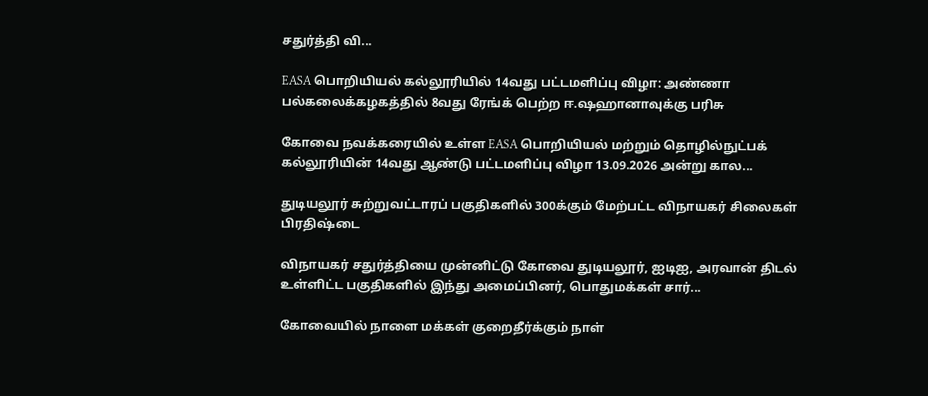சதுர்த்தி வி...

EASA பொறியியல் கல்லூரியில் 14வது பட்டமளிப்பு விழா: அண்ணா பல்கலைக்கழகத்தில் 8வது ரேங்க் பெற்ற ஈ.ஷஹானாவுக்கு பரிசு

கோவை நவக்கரையில் உள்ள EASA பொறியியல் மற்றும் தொழில்நுட்பக் கல்லூரியின் 14வது ஆண்டு பட்டமளிப்பு விழா 13.09.2026 அன்று கால...

துடியலூர் சுற்றுவட்டாரப் பகுதிகளில் 300க்கும் மேற்பட்ட விநாயகர் சிலைகள் பிரதிஷ்டை

விநாயகர் சதுர்த்தியை முன்னிட்டு கோவை துடியலூர், ஐடிஐ, அரவான் திடல் உள்ளிட்ட பகுதிகளில் இந்து அமைப்பினர், பொதுமக்கள் சார்...

கோவையில் நாளை மக்கள் குறைதீர்க்கும் நாள்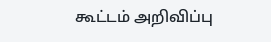கூட்டம் அறிவிப்பு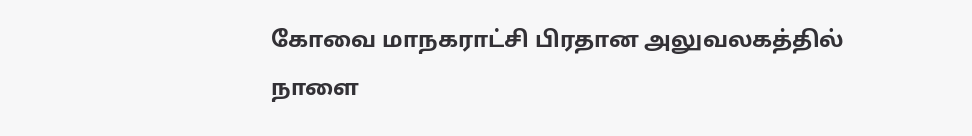கோவை மாநகராட்சி பிரதான அலுவலகத்தில் நாளை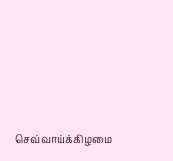செவ்வாய்க்கிழமை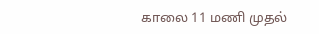காலை 11 மணி முதல்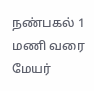நண்பகல் 1 மணி வரை மேயர்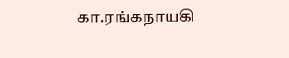கா.ரங்கநாயகி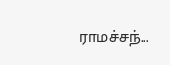ராமச்சந்...